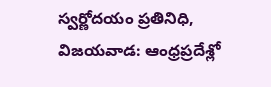స్వర్ణోదయం ప్రతినిధి, విజయవాడ: ఆంధ్రప్రదేశ్లో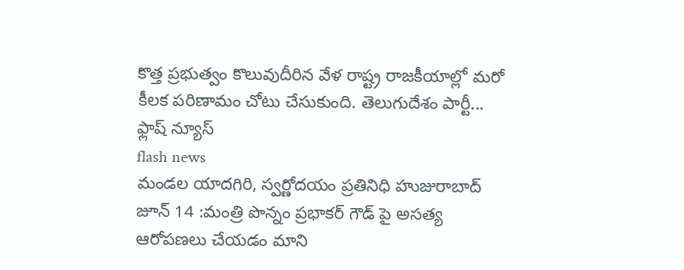కొత్త ప్రభుత్వం కొలువుదీరిన వేళ రాష్ట్ర రాజకీయాల్లో మరో కీలక పరిణామం చోటు చేసుకుంది. తెలుగుదేశం పార్టీ...
ఫ్లాష్ న్యూస్
flash news
మండల యాదగిరి, స్వర్ణోదయం ప్రతినిధి హుజురాబాద్ జూన్ 14 :మంత్రి పొన్నం ప్రభాకర్ గౌడ్ పై అసత్య ఆరోపణలు చేయడం మాని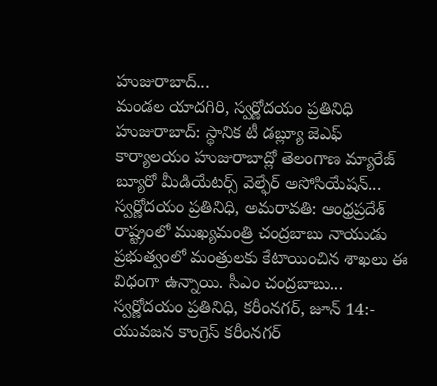హుజురాబాద్...
మండల యాదగిరి, స్వర్ణోదయం ప్రతినిధి హుజురాబాద్: స్థానిక టీ డబ్ల్యూ జెఎఫ్ కార్యాలయం హుజురాబాద్లో తెలంగాణ మ్యారేజ్ బ్యూరో మీడియేటర్స్ వెల్ఫేర్ అసోసియేషన్...
స్వర్ణోదయం ప్రతినిధి, అమరావతి: ఆంధ్రప్రదేశ్ రాష్ట్రంలో ముఖ్యమంత్రి చంద్రబాబు నాయుడు ప్రభుత్వంలో మంత్రులకు కేటాయించిన శాఖలు ఈ విధంగా ఉన్నాయి. సీఎం చంద్రబాబు...
స్వర్ణోదయం ప్రతినిధి, కరీంనగర్, జూన్ 14:- యువజన కాంగ్రెస్ కరీంనగర్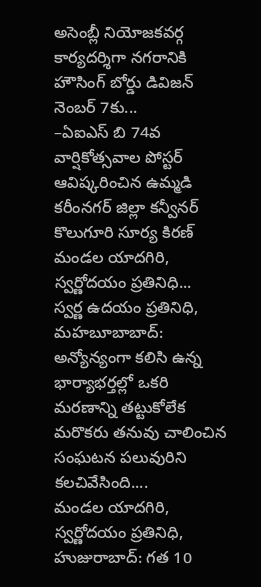అసెంబ్లీ నియోజకవర్గ కార్యదర్శిగా నగరానికి హౌసింగ్ బోర్డు డివిజన్ నెంబర్ 7కు...
–ఏఐఎస్ బి 74వ వార్షికోత్సవాల పోస్టర్ ఆవిష్కరించిన ఉమ్మడి కరీంనగర్ జిల్లా కన్వీనర్ కొలుగూరి సూర్య కిరణ్ మండల యాదగిరి, స్వర్ణోదయం ప్రతినిధి...
స్వర్ణ ఉదయం ప్రతినిధి, మహబూబాబాద్: అన్యోన్యంగా కలిసి ఉన్న భార్యాభర్తల్లో ఒకరి మరణాన్ని తట్టుకోలేక మరొకరు తనువు చాలించిన సంఘటన పలువురిని కలచివేసింది....
మండల యాదగిరి, స్వర్ణోదయం ప్రతినిధి, హుజురాబాద్: గత 10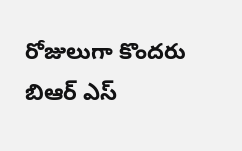రోజులుగా కొందరు బిఆర్ ఎస్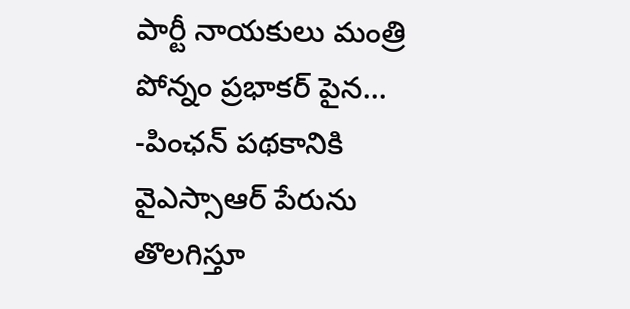పార్టీ నాయకులు మంత్రి పోన్నం ప్రభాకర్ పైన...
-పింఛన్ పథకానికి వైఎస్సాఆర్ పేరును తొలగిస్తూ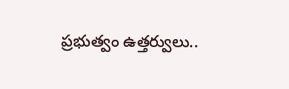ప్రభుత్వం ఉత్తర్వులు..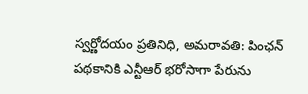స్వర్ణోదయం ప్రతినిధి, అమరావతి: పింఛన్ పథకానికి ఎన్టీఆర్ భరోసాగా పేరును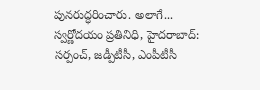పునరుద్ధరించారు. అలాగే...
స్వర్ణోదయం ప్రతినిధి, హైదరాబాద్: సర్పంచ్, జడ్పీటీసీ, ఎంపీటీసీ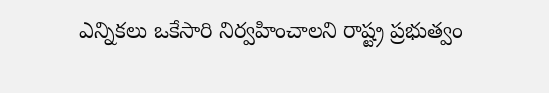ఎన్నికలు ఒకేసారి నిర్వహించాలని రాష్ట్ర ప్రభుత్వం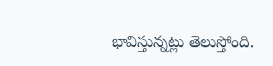భావిస్తున్నట్లు తెలుస్తోంది.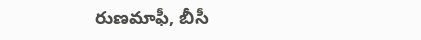రుణమాఫీ, బీసీ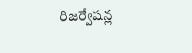రిజర్వేషన్ల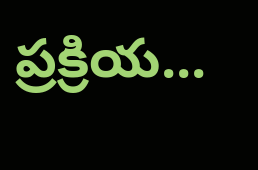ప్రక్రియ...